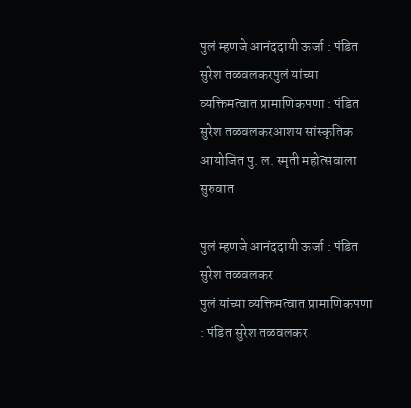पुलं म्हणजे आनंददायी ऊर्जा : पंडित सुरेश तळवलकरपुलं यांच्या व्यक्तिमत्वात प्रामाणिकपणा : पंडित सुरेश तळवलकरआशय सांस्कृतिक आयोजित पु. ल. स्मृती महोत्सवाला सुरुवात

पुलं म्हणजे आनंददायी ऊर्जा : पंडित सुरेश तळवलकर
पुलं यांच्या व्यक्तिमत्वात प्रामाणिकपणा : पंडित सुरेश तळवलकर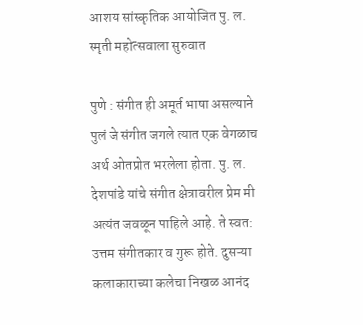आशय सांस्कृतिक आयोजित पु. ल. स्मृती महोत्सवाला सुरुवात

पुणे : संगीत ही अमूर्त भाषा असल्याने पुलं जे संगीत जगले त्यात एक वेगळाच अर्थ ओतप्रोत भरलेला होता. पु. ल. देशपांडे यांचे संगीत क्षेत्रावरील प्रेम मी अत्यंत जवळून पाहिले आहे. ते स्वत: उत्तम संगीतकार व गुरू होते. दुसऱ्या कलाकाराच्या कलेचा निखळ आनंद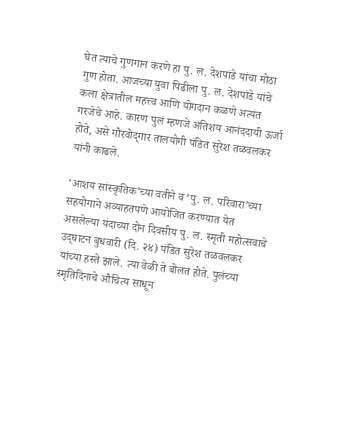घेत त्याचे गुणगान करणे हा पु. ल. देशपांडे यांचा मोठा गुण होता. आजच्या युवा पिढीला पु. ल. देशपांडे यांचे कला क्षेत्रातील महत्त्व आणि योगदान कळणे अत्यंत गरजेचे आहे. कारण पुलं म्हणजे अतिशय आनंददायी ऊर्जा होते, असे गौरवोद्‌गार तालयोगी पंडित सुरेश तळवलकर यांनी काढले.

‘आशय सांस्कृतिक‌’च्या वतीने व ‘पु. ल. परिवारा’च्या सहयोगाने अव्याहतपणे आयोजित करण्यात येत असलेल्या यंदाच्या दोन दिवसीय पु. ल. स्मृती महोत्सवाचे उद्‌घाटन बुधवारी (दि. २४) पंडित सुरेश तळवलकर यांच्या हस्ते झाले. त्या वेळी ते बोलत होते. पुलंच्या स्मृतिदिनाचे औचित्य साधून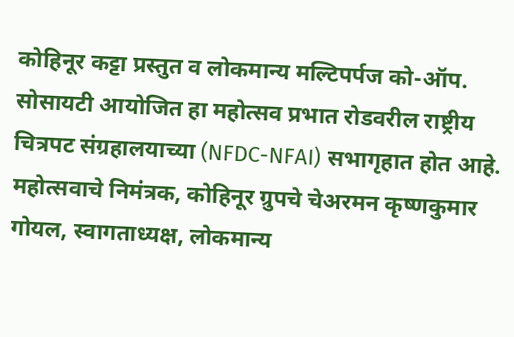कोहिनूर कट्टा प्रस्तुत व लोकमान्य मल्टिपर्पज को-ऑप. सोसायटी आयोजित हा महोत्सव प्रभात रोडवरील राष्ट्रीय चित्रपट संग्रहालयाच्या (NFDC-NFAI) सभागृहात होत आहे.
महोत्सवाचे निमंत्रक, कोहिनूर ग्रुपचे चेअरमन कृष्णकुमार गोयल, स्वागताध्यक्ष, लोकमान्य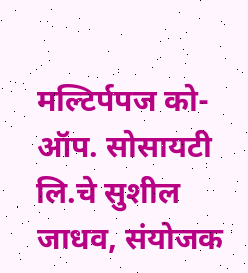मल्टिर्पपज को-ऑप. सोसायटी लि.चे सुशील जाधव, संयोजक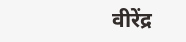वीरेंद्र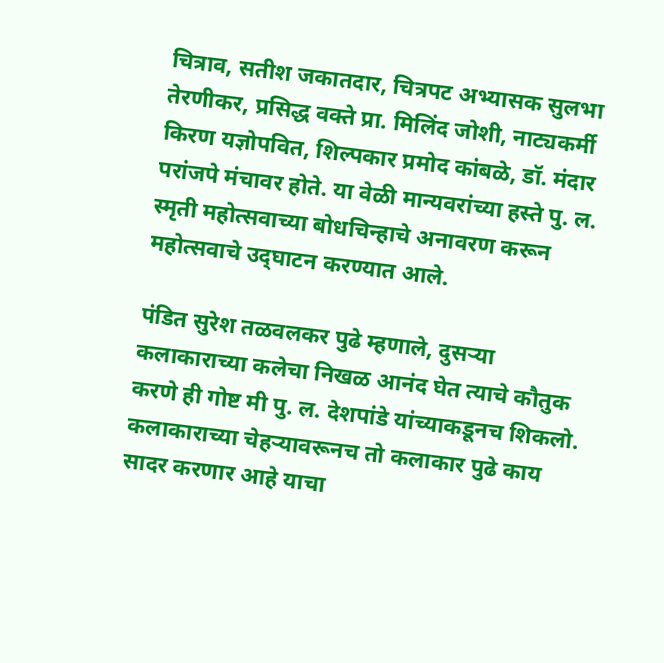चित्राव, सतीश जकातदार, चित्रपट अभ्यासक सुलभा तेरणीकर, प्रसिद्ध वक्ते प्रा. मिलिंद जोशी, नाट्यकर्मी किरण यज्ञोपवित, शिल्पकार प्रमोद कांबळे, डॉ. मंदार परांजपे मंचावर होते. या वेळी मान्यवरांच्या हस्ते पु. ल. स्मृती महोत्सवाच्या बोधचिन्हाचे अनावरण करून महोत्सवाचे उद्‌घाटन करण्यात आले.

पंडित सुरेश तळवलकर पुढे म्हणाले, दुसऱ्या कलाकाराच्या कलेचा निखळ आनंद घेत त्याचे कौतुक करणे ही गोष्ट मी पु. ल. देशपांडे यांच्याकडूनच शिकलो. कलाकाराच्या चेहऱ्यावरूनच तो कलाकार पुढे काय सादर करणार आहे याचा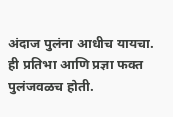अंदाज पुलंना आधीच यायचा. ही प्रतिभा आणि प्रज्ञा फक्त पुलंजवळच होती.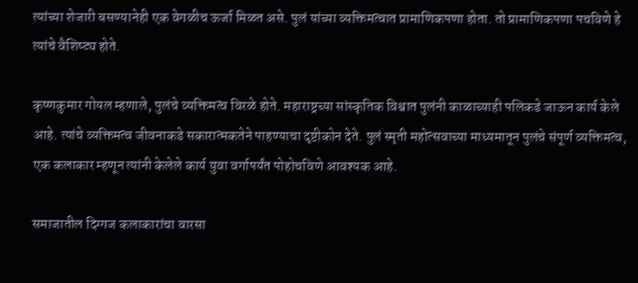त्यांच्या शेजारी बसण्यानेही एक वेगळीच ऊर्जा मिळत असे. पुलं यांच्या व्यक्तिमत्वात प्रामाणिकपणा होता. तो प्रामाणिकपणा पचविणे हे त्यांचे वैशिष्ट्य होते.

कृष्णकुमार गोयल म्हणाले, पुलंचे व्यक्तिमत्व विरळे होते. महाराष्ट्रच्या सांस्कृतिक विश्वात पुलंनी काळाच्याही पलिकडे जाऊन कार्य केले आहे. त्यांचे व्यक्तिमत्व जीवनाकडे सकारात्मकतेने पाहण्याचा दृष्टीकोन देते. पुलं स्मृती महोत्सवाच्या माध्यमातून पुलंचे संपूर्ण व्यक्तिमत्व, एक कलाकार म्हणून त्यांनी केलेले कार्य युवा वर्गापर्यंत पोहोचविणे आवश्यक आहे.

समाजातील दिग्गज कलाकारांचा वारसा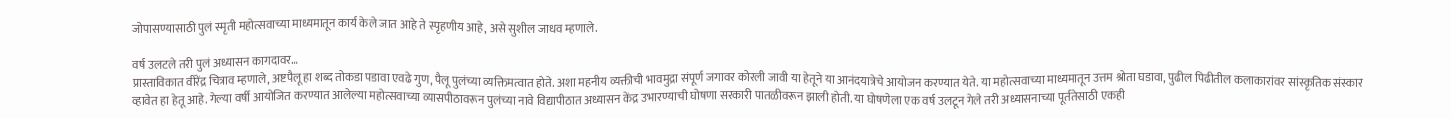जोपासण्यासाठी पुलं स्मृती महोत्सवाच्या माध्यमातून कार्य केले जात आहे ते स्पृहणीय आहे, असे सुशील जाधव म्हणाले.

वर्ष उलटले तरी पुलं अध्यासन कागदावर…
प्रास्ताविकात वीरेंद्र चित्राव म्हणाले, अष्टपैलू हा शब्द तोकडा पडावा एवढे गुण, पैलू पुलंच्या व्यक्तिमत्वात होते. अशा महनीय व्यक्तीची भावमुद्रा संपूर्ण जगावर कोरली जावी या हेतूने या आनंदयात्रेचे आयोजन करण्यात येते. या महोत्सवाच्या माध्यमातून उत्तम श्रोता घडावा, पुढील पिढीतील कलाकारांवर सांस्कृतिक संस्कार व्हावेत हा हेतू आहे. गेल्या वर्षी आयोजित करण्यात आलेल्या महोत्सवाच्या व्यासपीठावरून पुलंच्या नावे विद्यापीठात अध्यासन केंद्र उभारण्याची घोषणा सरकारी पातळीवरून झाली होती. या घोषणेला एक वर्ष उलटून गेले तरी अध्यासनाच्या पूर्ततेसाठी एकही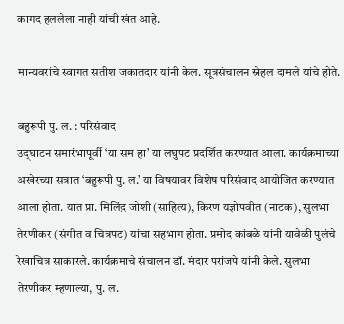कागद हललेला नाही यांची खंत आहे.

मान्यवरांचे स्वागत सतीश जकातदार यांनी केल. सूत्रसंचालन स्नेहल दामले यांचे होते.

बहुरूपी पु. ल. : परिसंवाद
उद्‌घाटन समारंभापूर्वी ‘या सम हा’ या लघुपट प्रदर्शित करण्यात आला. कार्यक्रमाच्या अखेरच्या सत्रात ‘बहुरूपी पु. ल.’ या विषयावर विशेष परिसंवाद आयोजित करण्यात आला होता. यात प्रा. मिलिंद़ जोशी (साहित्य), किरण यज्ञोपवीत (नाटक), सुलभा तेरणीकर (संगीत व चित्रपट) यांचा सहभाग होता. प्रमोद कांबळे यांनी यावेळी पुलंचे रेखाचित्र साकारले. कार्यक्रमाचे संचालन डॉ. मंदार परांजपे यांनी केले. सुलभा तेरणीकर म्हणाल्या, पु. ल.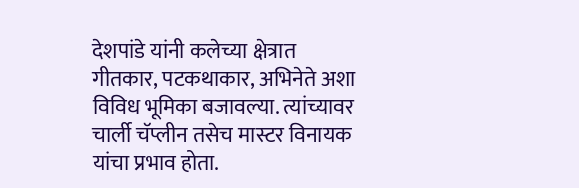देशपांडे यांनी कलेच्या क्षेत्रात गीतकार, पटकथाकार, अभिनेते अशा विविध भूमिका बजावल्या. त्यांच्यावर चार्ली चॅप्लीन तसेच मास्टर विनायक यांचा प्रभाव होता.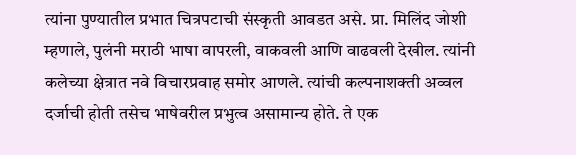त्यांना पुण्यातील प्रभात चित्रपटाची संस्कृती आवडत असे. प्रा. मिलिंद जोशी म्हणाले, पुलंनी मराठी भाषा वापरली, वाकवली आणि वाढवली देखील. त्यांनी कलेच्या क्षेत्रात नवे विचारप्रवाह समोर आणले. त्यांची कल्पनाशक्ती अव्वल दर्जाची होती तसेच भाषेवरील प्रभुत्व असामान्य होते. ते एक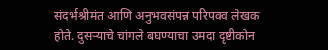संदर्भश्रीमंत आणि अनुभवसंपन्न परिपक्व लेखक होते. दुसऱ्याचे चांगले बघण्याचा उमदा दृष्टीकोन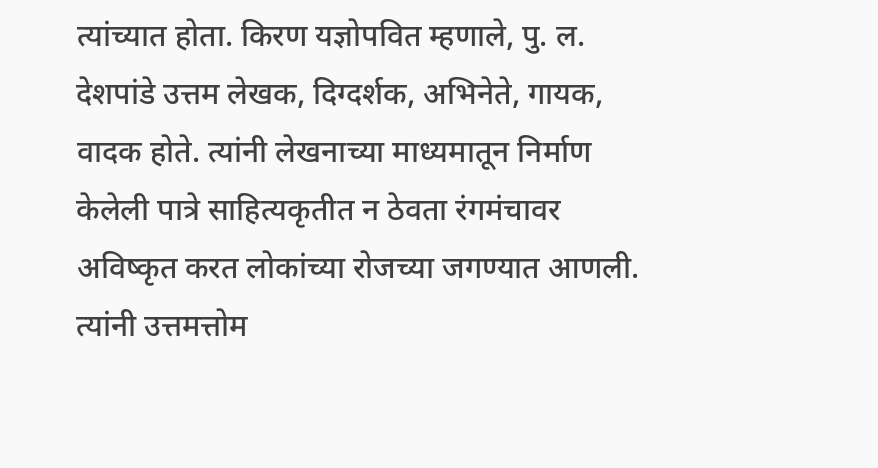त्यांच्यात होता. किरण यज्ञोपवित म्हणाले, पु. ल. देशपांडे उत्तम लेखक, दिग्दर्शक, अभिनेते, गायक, वादक होते. त्यांनी लेखनाच्या माध्यमातून निर्माण केलेली पात्रे साहित्यकृतीत न ठेवता रंगमंचावर अविष्कृत करत लोकांच्या रोजच्या जगण्यात आणली. त्यांनी उत्तमत्तोम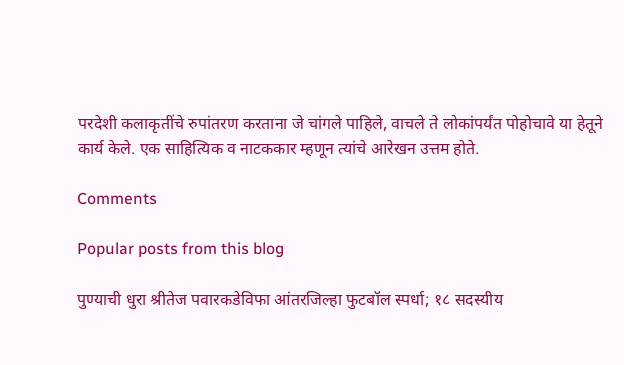परदेशी कलाकृतींचे रुपांतरण करताना जे चांगले पाहिले, वाचले ते लोकांपर्यंत पोहोचावे या हेतूने कार्य केले. एक साहित्यिक व नाटककार म्हणून त्यांचे आरेखन उत्तम होते.

Comments

Popular posts from this blog

पुण्याची धुरा श्रीतेज पवारकडेविफा आंतरजिल्हा फुटबॉल स्पर्धा; १८ सदस्यीय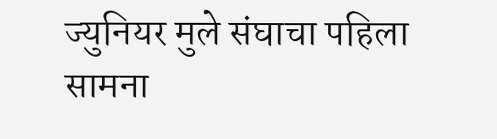ज्युनियर मुले संघाचा पहिला सामना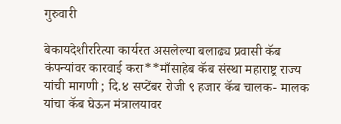गुरुवारी

बेकायदेशीररित्या कार्यरत असलेल्या बलाढ्य प्रवासी कॅब कंपन्यांवर कारवाई करा**माँसाहेब कॅब संस्था महाराष्ट्र राज्य यांची मागणी ; दि.४ सप्टेंबर रोजी ९ हजार कॅब चालक- मालक यांचा कॅब घेऊन मंत्रालयावर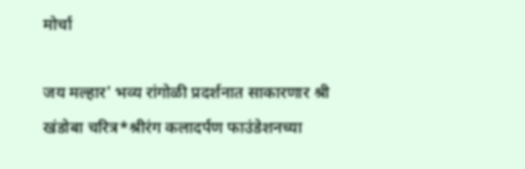मोर्चा

जय मल्हार' भव्य रांगोळी प्रदर्शनात साकारणार श्री खंडोबा चरित्र*श्रीरंग कलादर्पण फाउंडेशनच्या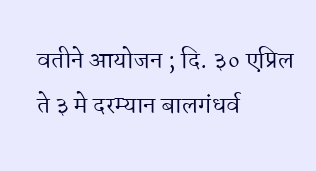वतीने आयोजन ; दि. ३० एप्रिल ते ३ मे दरम्यान बालगंधर्व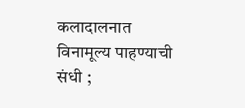कलादालनात विनामूल्य पाहण्याची संधी ;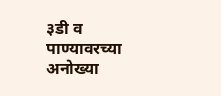३डी व पाण्यावरच्या अनोख्या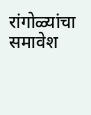रांगोळ्यांचा समावेश